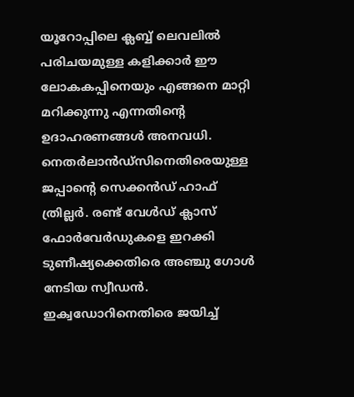യൂറോപ്പിലെ ക്ലബ്ബ് ലെവലിൽ പരിചയമുള്ള കളിക്കാർ ഈ ലോകകപ്പിനെയും എങ്ങനെ മാറ്റി മറിക്കുന്നു എന്നതിൻ്റെ ഉദാഹരണങ്ങൾ അനവധി. നെതർലാൻഡ്സിനെതിരെയുള്ള ജപ്പാൻ്റെ സെക്കൻഡ് ഹാഫ് ത്രില്ലർ. രണ്ട് വേൾഡ് ക്ലാസ് ഫോർവേർഡുകളെ ഇറക്കി ടുണീഷ്യക്കെതിരെ അഞ്ചു ഗോൾ നേടിയ സ്വീഡൻ. ഇക്വഡോറിനെതിരെ ജയിച്ച്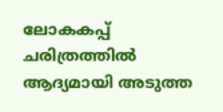ലോകകപ്പ് ചരിത്രത്തിൽ ആദ്യമായി അടുത്ത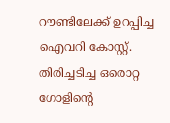റൗണ്ടിലേക്ക് ഉറപ്പിച്ച ഐവറി കോസ്റ്റ്. തിരിച്ചടിച്ച ഒരൊറ്റ ഗോളിൻ്റെ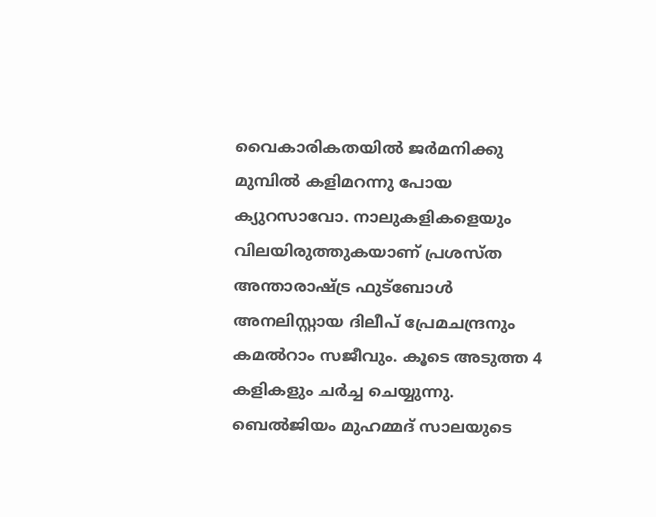വൈകാരികതയിൽ ജർമനിക്കു മുമ്പിൽ കളിമറന്നു പോയ ക്യുറസാവോ. നാലുകളികളെയും വിലയിരുത്തുകയാണ് പ്രശസ്ത അന്താരാഷ്ട്ര ഫുട്ബോൾ അനലിസ്റ്റായ ദിലീപ് പ്രേമചന്ദ്രനും കമൽറാം സജീവും. കൂടെ അടുത്ത 4 കളികളും ചർച്ച ചെയ്യുന്നു. ബെൽജിയം മുഹമ്മദ് സാലയുടെ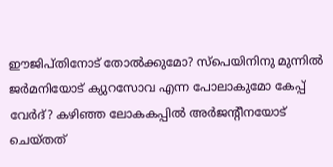ഈജിപ്തിനോട് തോൽക്കുമോ? സ്പെയിനിനു മുന്നിൽ ജർമനിയോട് ക്യുറസോവ എന്ന പോലാകുമോ കേപ്പ് വേർദ്? കഴിഞ്ഞ ലോകകപ്പിൽ അർജൻ്റീനയോട് ചെയ്തത്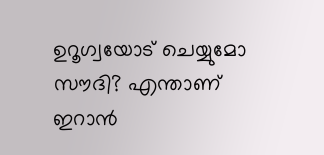ഉറൂഗ്വയോട് ചെയ്യുമോ സൗദി? എന്താണ് ഇറാൻ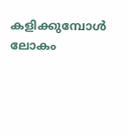കളിക്കുമ്പോൾ ലോകം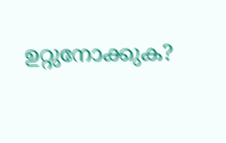ഉറ്റുനോക്കുക?